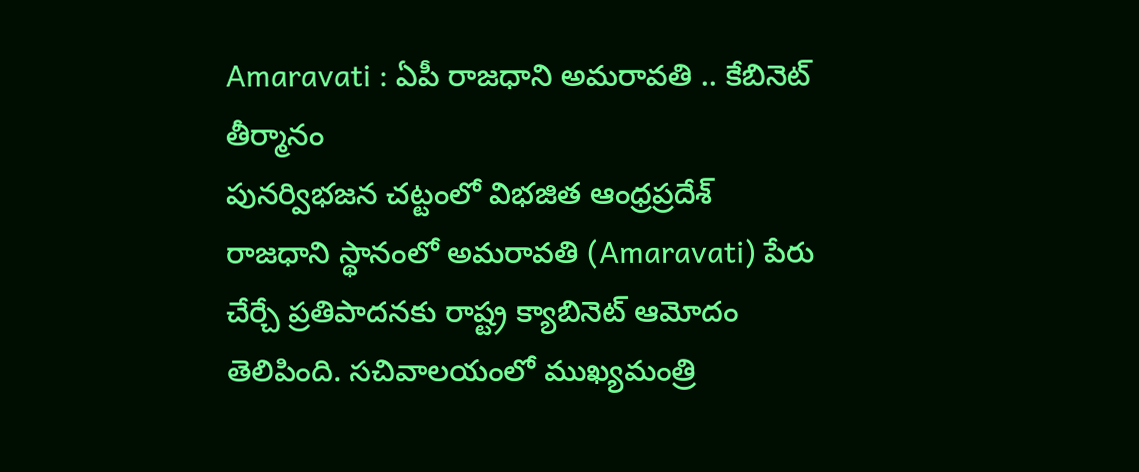Amaravati : ఏపీ రాజధాని అమరావతి .. కేబినెట్ తీర్మానం
పునర్విభజన చట్టంలో విభజిత ఆంధ్రప్రదేశ్ రాజధాని స్థానంలో అమరావతి (Amaravati) పేరు చేర్చే ప్రతిపాదనకు రాష్ట్ర క్యాబినెట్ ఆమోదం తెలిపింది. సచివాలయంలో ముఖ్యమంత్రి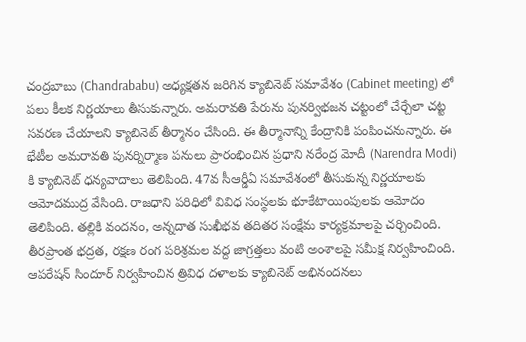చంద్రబాబు (Chandrababu) అధ్యక్షతన జరిగిన క్యాబినెట్ సమావేశం (Cabinet meeting) లో పలు కీలక నిర్ణయాలు తీసుకున్నారు. అమరావతి పేరును పునర్విభజన చట్టంలో చేర్చేలా చట్ట సవరణ చేయాలని క్యాబినెట్ తీర్మానం చేసింది. ఈ తీర్మానాన్ని కేంద్రానికి పంపించనున్నారు. ఈ భేటీల అమరావతి పునర్నిర్మాణ పనులు ప్రారంభించిన ప్రధాని నరేంద్ర మోదీ (Narendra Modi) కి క్యాబినెట్ ధన్యవాదాలు తెలిపింది. 47వ సీఆర్డీఏ సమావేశంలో తీసుకున్న నిర్ణయాలకు ఆమోదముద్ర వేసింది. రాజధాని పరిధిలో వివిధ సంస్థలకు భూకేటాయింపులకు ఆమోదం తెలిపింది. తల్లికి వందనం, అన్నదాత సుఖీభవ తదితర సంక్షేమ కార్యక్రమాలపై చర్చించింది. తీరప్రాంత భద్రత, రక్షణ రంగ పరిశ్రమల వద్ద జాగ్రత్తలు వంటి అంశాలపై సమీక్ష నిర్వహించింది.
ఆపరేషన్ సిందూర్ నిర్వహించిన త్రివిధ దళాలకు క్యాబినెట్ అభినందనలు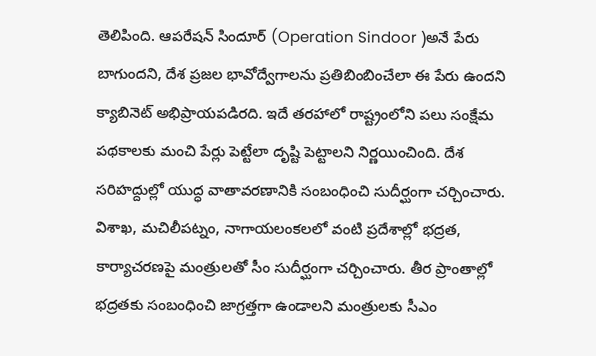తెలిపింది. ఆపరేషన్ సిందూర్ (Operation Sindoor )అనే పేరు బాగుందని, దేశ ప్రజల భావోద్వేగాలను ప్రతిబింబించేలా ఈ పేరు ఉందని క్యాబినెట్ అభిప్రాయపడిరది. ఇదే తరహాలో రాష్ట్రంలోని పలు సంక్షేమ పథకాలకు మంచి పేర్లు పెట్టేలా దృష్టి పెట్టాలని నిర్ణయించింది. దేశ సరిహద్దుల్లో యుద్ధ వాతావరణానికి సంబంధించి సుదీర్ఘంగా చర్చించారు. విశాఖ, మచిలీపట్నం, నాగాయలంకలలో వంటి ప్రదేశాల్లో భద్రత, కార్యాచరణపై మంత్రులతో సీం సుదీర్ఘంగా చర్చించారు. తీర ప్రాంతాల్లో భద్రతకు సంబంధించి జాగ్రత్తగా ఉండాలని మంత్రులకు సీఎం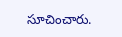సూచించారు.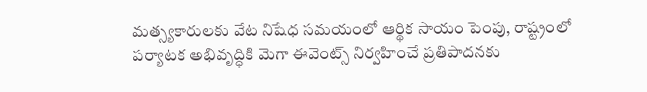మత్స్యకారులకు వేట నిషేధ సమయంలో ఆర్థిక సాయం పెంపు, రాష్ట్రంలో పర్యాటక అభివృద్ధికి మెగా ఈవెంట్స్ నిర్వహించే ప్రతిపాదనకు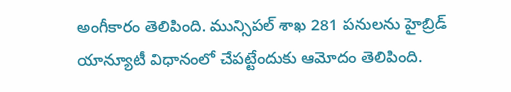అంగీకారం తెలిపింది. మున్సిపల్ శాఖ 281 పనులను హైబ్రిడ్ యాన్యూటీ విధానంలో చేపట్టేందుకు ఆమోదం తెలిపింది.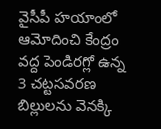వైసీపీ హయాంలో ఆమోదించి కేంద్రం వద్ద పెండిరగ్లో ఉన్న 3 చట్టసవరణ బిల్లులను వెనక్కి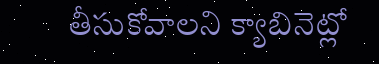తీసుకోవాలని క్యాబినెట్లో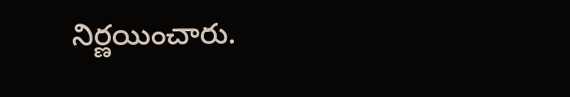నిర్ణయించారు.